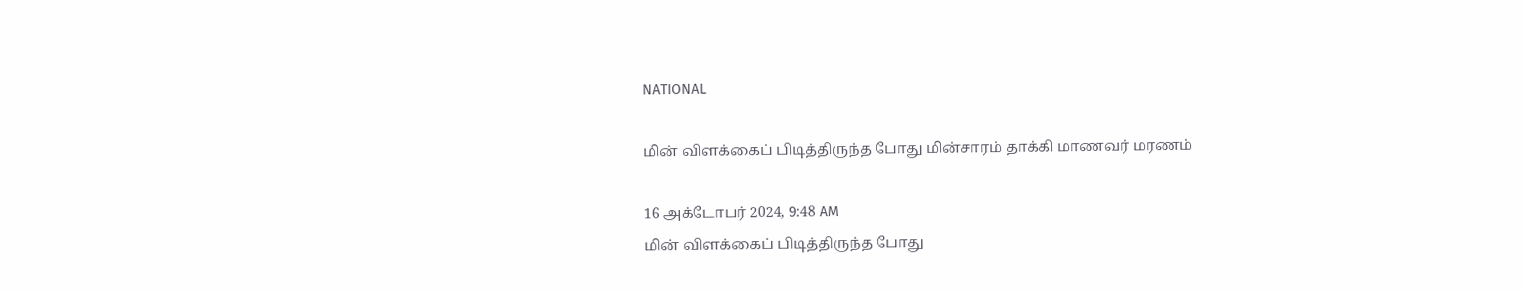NATIONAL

மின் விளக்கைப் பிடித்திருந்த போது மின்சாரம் தாக்கி மாணவர் மரணம்

16 அக்டோபர் 2024, 9:48 AM
மின் விளக்கைப் பிடித்திருந்த போது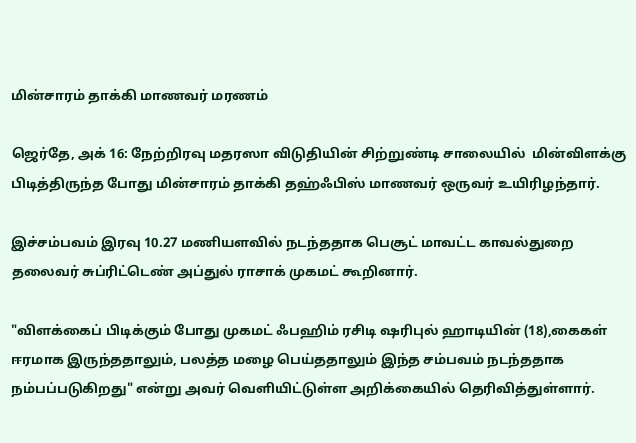மின்சாரம் தாக்கி மாணவர் மரணம்

ஜெர்தே, அக் 16: நேற்றிரவு மதரஸா விடுதியின் சிற்றுண்டி சாலையில்  மின்விளக்கு பிடித்திருந்த போது மின்சாரம் தாக்கி தஹ்ஃபிஸ் மாணவர் ஒருவர் உயிரிழந்தார்.

இச்சம்பவம் இரவு 10.27 மணியளவில் நடந்ததாக பெசூட் மாவட்ட காவல்துறை தலைவர் சுப்ரிட்டெண் அப்துல் ராசாக் முகமட் கூறினார்.

"விளக்கைப் பிடிக்கும் போது முகமட் ஃபஹிம் ரசிடி ஷரிபுல் ஹாடியின் (18),கைகள் ஈரமாக இருந்ததாலும், பலத்த மழை பெய்ததாலும் இந்த சம்பவம் நடந்ததாக நம்பப்படுகிறது" என்று அவர் வெளியிட்டுள்ள அறிக்கையில் தெரிவித்துள்ளார்.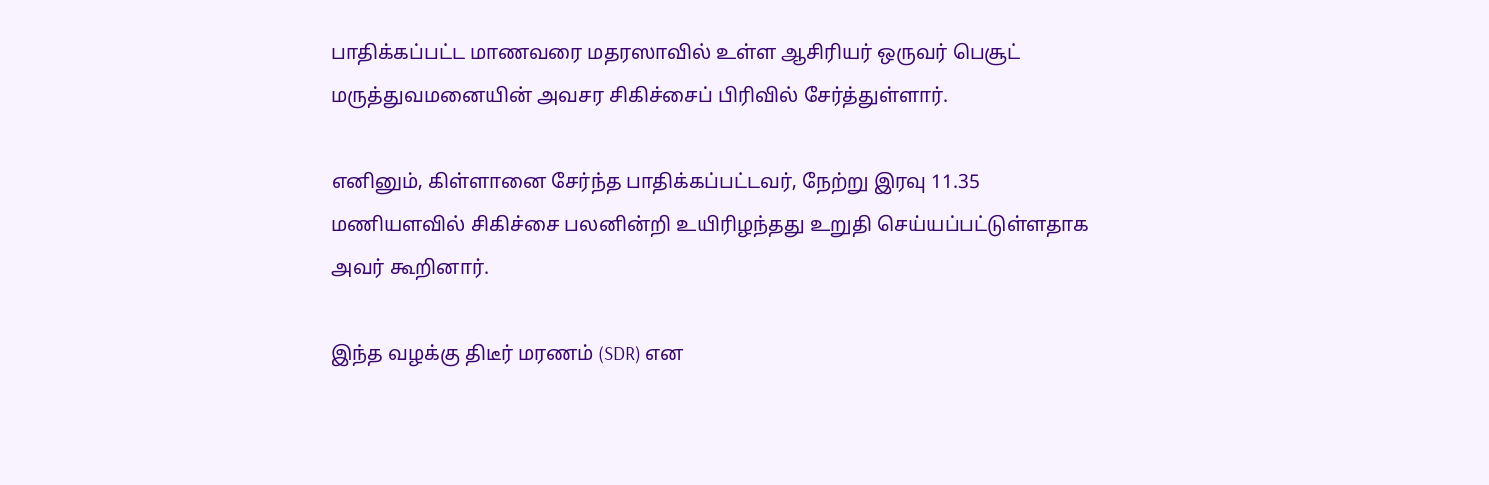பாதிக்கப்பட்ட மாணவரை மதரஸாவில் உள்ள ஆசிரியர் ஒருவர் பெசூட் மருத்துவமனையின் அவசர சிகிச்சைப் பிரிவில் சேர்த்துள்ளார்.

எனினும், கிள்ளானை சேர்ந்த பாதிக்கப்பட்டவர், நேற்று இரவு 11.35 மணியளவில் சிகிச்சை பலனின்றி உயிரிழந்தது உறுதி செய்யப்பட்டுள்ளதாக அவர் கூறினார்.

இந்த வழக்கு திடீர் மரணம் (SDR) என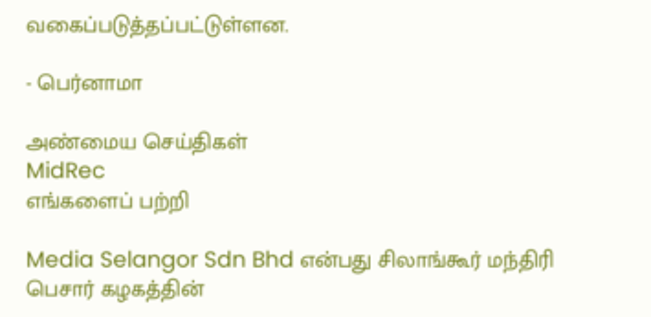வகைப்படுத்தப்பட்டுள்ளன.

- பெர்னாமா

அண்மைய செய்திகள்
MidRec
எங்களைப் பற்றி

Media Selangor Sdn Bhd என்பது சிலாங்கூர் மந்திரி பெசார் கழகத்தின்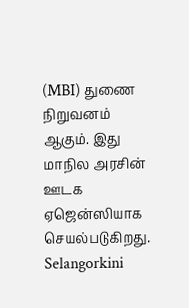(MBI) துணை நிறுவனம் ஆகும். இது மாநில அரசின் ஊடக ஏஜென்ஸியாக செயல்படுகிறது. Selangorkini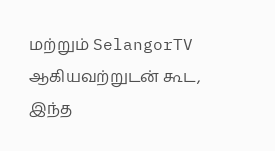மற்றும் SelangorTV ஆகியவற்றுடன் கூட, இந்த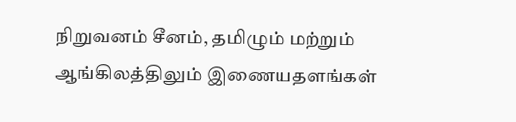நிறுவனம் சீனம், தமிழும் மற்றும் ஆங்கிலத்திலும் இணையதளங்கள்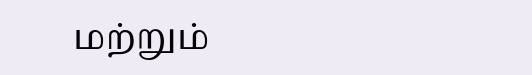மற்றும்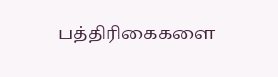பத்திரிகைகளை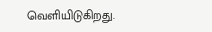வெளியிடுகிறது.